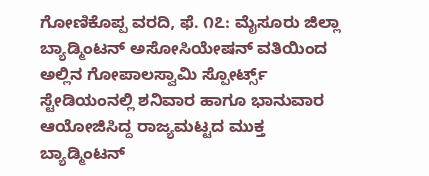ಗೋಣಿಕೊಪ್ಪ ವರದಿ, ಫೆ. ೧೭: ಮೈಸೂರು ಜಿಲ್ಲಾ ಬ್ಯಾಡ್ಮಿಂಟನ್ ಅಸೋಸಿಯೇಷನ್ ವತಿಯಿಂದ ಅಲ್ಲಿನ ಗೋಪಾಲಸ್ವಾಮಿ ಸ್ಪೋರ್ಟ್ಸ್ ಸ್ಟೇಡಿಯಂನಲ್ಲಿ ಶನಿವಾರ ಹಾಗೂ ಭಾನುವಾರ ಆಯೋಜಿಸಿದ್ದ ರಾಜ್ಯಮಟ್ಟದ ಮುಕ್ತ ಬ್ಯಾಡ್ಮಿಂಟನ್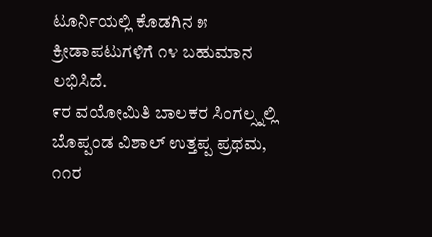ಟೂರ್ನಿಯಲ್ಲಿ ಕೊಡಗಿನ ೫ ಕ್ರೀಡಾಪಟುಗಳಿಗೆ ೧೪ ಬಹುಮಾನ ಲಭಿಸಿದೆ.
೯ರ ವಯೋಮಿತಿ ಬಾಲಕರ ಸಿಂಗಲ್ಸ್ನಲ್ಲಿ ಬೊಪ್ಪಂಡ ವಿಶಾಲ್ ಉತ್ತಪ್ಪ ಪ್ರಥಮ, ೧೧ರ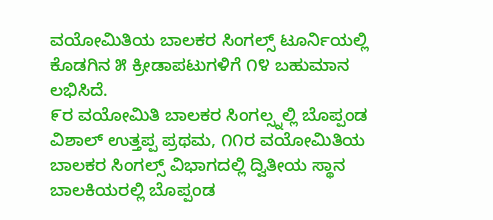ವಯೋಮಿತಿಯ ಬಾಲಕರ ಸಿಂಗಲ್ಸ್ ಟೂರ್ನಿಯಲ್ಲಿ ಕೊಡಗಿನ ೫ ಕ್ರೀಡಾಪಟುಗಳಿಗೆ ೧೪ ಬಹುಮಾನ ಲಭಿಸಿದೆ.
೯ರ ವಯೋಮಿತಿ ಬಾಲಕರ ಸಿಂಗಲ್ಸ್ನಲ್ಲಿ ಬೊಪ್ಪಂಡ ವಿಶಾಲ್ ಉತ್ತಪ್ಪ ಪ್ರಥಮ, ೧೧ರ ವಯೋಮಿತಿಯ ಬಾಲಕರ ಸಿಂಗಲ್ಸ್ ವಿಭಾಗದಲ್ಲಿ ದ್ವಿತೀಯ ಸ್ಥಾನ ಬಾಲಕಿಯರಲ್ಲಿ ಬೊಪ್ಪಂಡ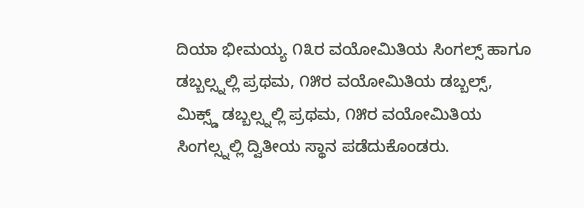ದಿಯಾ ಭೀಮಯ್ಯ ೧೩ರ ವಯೋಮಿತಿಯ ಸಿಂಗಲ್ಸ್ ಹಾಗೂ ಡಬ್ಬಲ್ಸ್ನಲ್ಲಿ ಪ್ರಥಮ, ೧೫ರ ವಯೋಮಿತಿಯ ಡಬ್ಬಲ್ಸ್, ಮಿಕ್ಸ್ಡ್ ಡಬ್ಬಲ್ಸ್ನಲ್ಲಿ ಪ್ರಥಮ, ೧೫ರ ವಯೋಮಿತಿಯ ಸಿಂಗಲ್ಸ್ನಲ್ಲಿ ದ್ವಿತೀಯ ಸ್ಥಾನ ಪಡೆದುಕೊಂಡರು.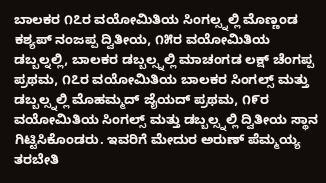ಬಾಲಕರ ೧೭ರ ವಯೋಮಿತಿಯ ಸಿಂಗಲ್ಸ್ನಲ್ಲಿ ಮೊಣ್ಣಂಡ ಕಶ್ಯಪ್ ನಂಜಪ್ಪ ದ್ವಿತೀಯ, ೧೫ರ ವಯೋಮಿತಿಯ ಡಬ್ಬಲ್ನಲ್ಲಿ, ಬಾಲಕರ ಡಬ್ಬಲ್ಸ್ನಲ್ಲಿ ಮಾಚಂಗಡ ಲಕ್ಷ್ ಚೆಂಗಪ್ಪ ಪ್ರಥಮ, ೧೭ರ ವಯೋಮಿತಿಯ ಬಾಲಕರ ಸಿಂಗಲ್ಸ್ ಮತ್ತು ಡಬ್ಬಲ್ಸ್ನಲ್ಲಿ ಮೊಹಮ್ಮದ್ ಜೈಯದ್ ಪ್ರಥಮ, ೧೯ರ ವಯೋಮಿತಿಯ ಸಿಂಗಲ್ಸ್ ಮತ್ತು ಡಬ್ಬಲ್ಸ್ನಲ್ಲಿ ದ್ವಿತೀಯ ಸ್ಥಾನ ಗಿಟ್ಟಿಸಿಕೊಂಡರು. ಇವರಿಗೆ ಮೇದುರ ಅರುಣ್ ಪೆಮ್ಮಯ್ಯ ತರಬೇತಿ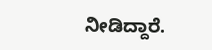ನೀಡಿದ್ದಾರೆ.